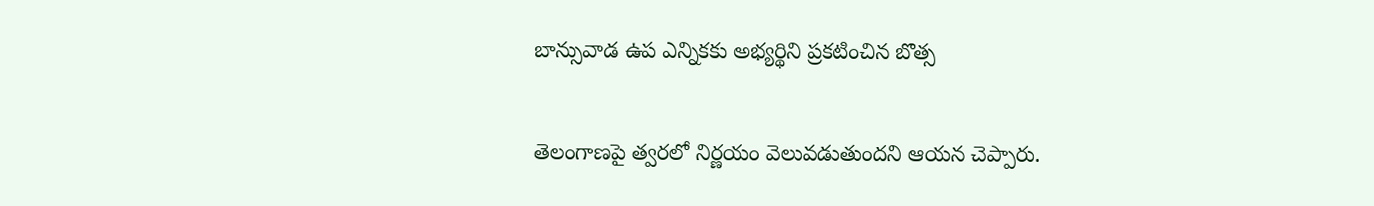బాన్సువాడ ఉప ఎన్నికకు అభ్యర్థిని ప్రకటించిన బొత్స

తెలంగాణపై త్వరలో నిర్ణయం వెలువడుతుందని ఆయన చెప్పారు.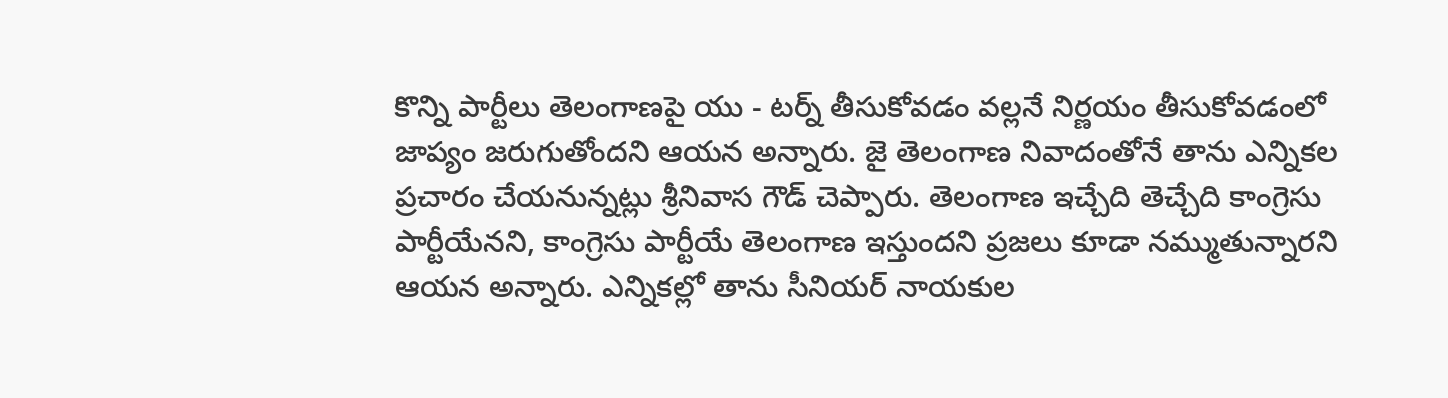కొన్ని పార్టీలు తెలంగాణపై యు - టర్న్ తీసుకోవడం వల్లనే నిర్ణయం తీసుకోవడంలో జాప్యం జరుగుతోందని ఆయన అన్నారు. జై తెలంగాణ నివాదంతోనే తాను ఎన్నికల ప్రచారం చేయనున్నట్లు శ్రీనివాస గౌడ్ చెప్పారు. తెలంగాణ ఇచ్చేది తెచ్చేది కాంగ్రెసు పార్టీయేనని, కాంగ్రెసు పార్టీయే తెలంగాణ ఇస్తుందని ప్రజలు కూడా నమ్ముతున్నారని ఆయన అన్నారు. ఎన్నికల్లో తాను సీనియర్ నాయకుల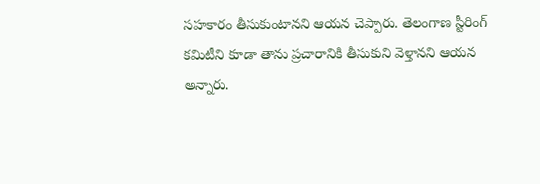సహకారం తీసుకుంటానని ఆయన చెప్పారు. తెలంగాణ స్టీరింగ్ కమిటీని కూడా తాను ప్రచారానికి తీసుకుని వెళ్తానని ఆయన అన్నారు.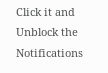Click it and Unblock the Notifications